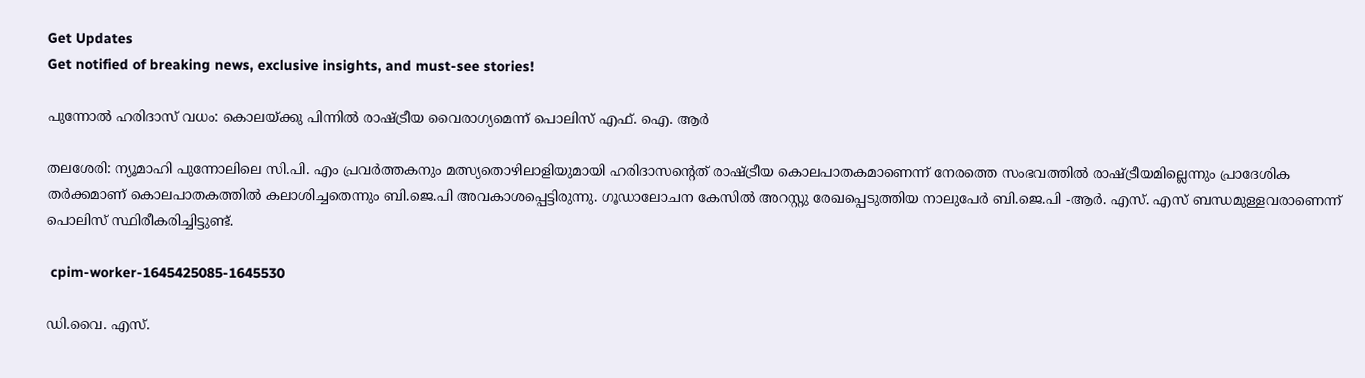Get Updates
Get notified of breaking news, exclusive insights, and must-see stories!

പുന്നോല്‍ ഹരിദാസ് വധം: കൊലയ്ക്കു പിന്നില്‍ രാഷ്ട്രീയ വൈരാഗ്യമെന്ന് പൊലിസ് എഫ്. ഐ. ആര്‍

തലശേരി: ന്യൂമാഹി പുന്നോലിലെ സി.പി. എം പ്രവര്‍ത്തകനും മത്സ്യതൊഴിലാളിയുമായി ഹരിദാസന്റെത് രാഷ്ട്രീയ കൊലപാതകമാണെന്ന് നേരത്തെ സംഭവത്തില്‍ രാഷ്ട്രീയമില്ലെന്നും പ്രാദേശിക തര്‍ക്കമാണ് കൊലപാതകത്തില്‍ കലാശിച്ചതെന്നും ബി.ജെ.പി അവകാശപ്പെട്ടിരുന്നു. ഗൂഡാലോചന കേസില്‍ അറസ്റ്റു രേഖപ്പെടുത്തിയ നാലുപേര്‍ ബി.ജെ.പി -ആര്‍. എസ്. എസ് ബന്ധമുള്ളവരാണെന്ന് പൊലിസ് സ്ഥിരീകരിച്ചിട്ടുണ്ട്.

 cpim-worker-1645425085-1645530

ഡി.വൈ. എസ്.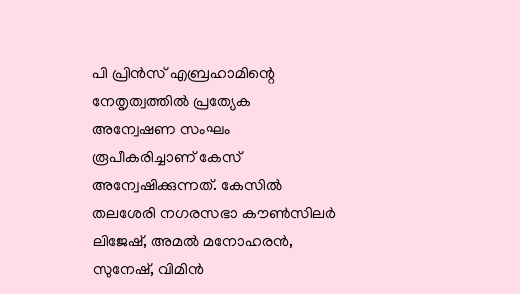പി പ്രിന്‍സ് എബ്രഹാമിന്റെ നേതൃത്വത്തില്‍ പ്രത്യേക അന്വേഷണ സംഘം രൂപീകരിച്ചാണ് കേസ് അന്വേഷിക്കുന്നത്. കേസില്‍ തലശേരി നഗരസഭാ കൗണ്‍സിലര്‍ ലിജേഷ്, അമല്‍ മനോഹരന്‍, സുനേഷ്, വിമിന്‍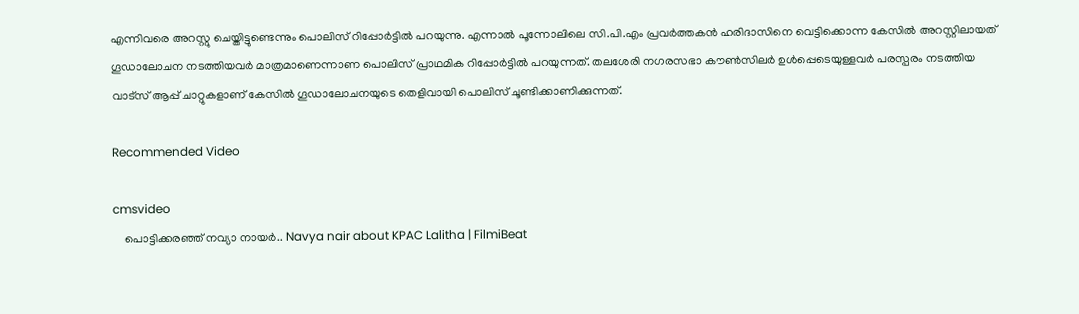എന്നിവരെ അറസ്റ്റു ചെയ്തിട്ടുണ്ടെന്നും പൊലിസ് റിപ്പോര്‍ട്ടില്‍ പറയുന്നു. എന്നാല്‍ പൂന്നോലിലെ സി.പി.എം പ്രവര്‍ത്തകന്‍ ഹരിദാസിനെ വെട്ടിക്കൊന്ന കേസില്‍ അറസ്റ്റിലായത് ഗൂഡാലോചന നടത്തിയവര്‍ മാത്രമാണെന്നാണ പൊലിസ് പ്രാഥമിക റിപ്പോര്‍ട്ടില്‍ പറയുന്നത്. തലശേരി നഗരസഭാ കൗണ്‍സിലര്‍ ഉള്‍പ്പെടെയുള്ളവര്‍ പരസ്പരം നടത്തിയ വാട്‌സ് ആപ്പ് ചാറ്റുകളാണ് കേസില്‍ ഗൂഡാലോചനയുടെ തെളിവായി പൊലിസ് ചൂണ്ടിക്കാണിക്കുന്നത്.

Recommended Video

cmsvideo
    പൊട്ടിക്കരഞ്ഞ് നവ്യാ നായർ.. Navya nair about KPAC Lalitha | FilmiBeat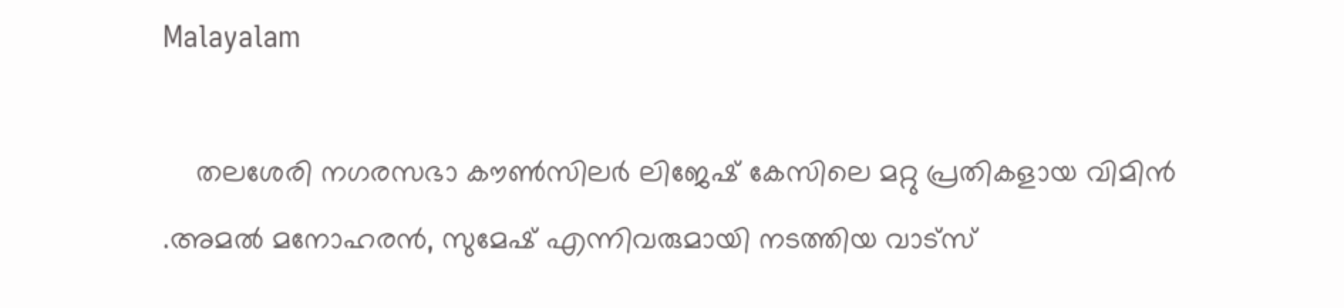Malayalam

    തലശേരി നഗരസഭാ കൗണ്‍സിലര്‍ ലിജേഷ് കേസിലെ മറ്റു പ്രതികളായ വിമിന്‍ .അമല്‍ മനോഹരന്‍, സുമേഷ് എന്നിവരുമായി നടത്തിയ വാട്‌സ്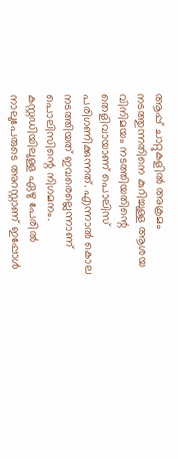ആപ്പ് ചാറ്റുകളില്‍ അക്രമം നടത്തുന്നതിനെ കുറിച്ചുള്ള ആശയ വിനിമയം നടത്തിയതിന്റെ തെളിവായാണ് പൊലിസ് പരിഗണിക്കുന്നത്. എന്നാല്‍ കൊല നടത്തിയത് ഇവരെല്ലെന്നാണ് പൊലിസിന്റെ നിഗമനം. കസ്റ്റഡിയിലുള്ള ഏഴു പേരില്‍ നാലുപേരുടെ അറസ്റ്റാണ് ഇപ്പോള്‍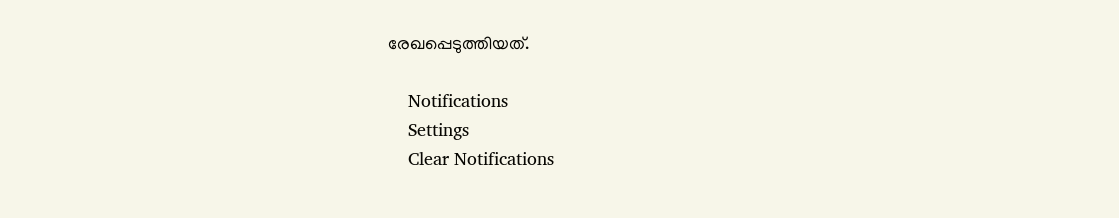രേഖപ്പെടുത്തിയത്.

    Notifications
    Settings
    Clear Notifications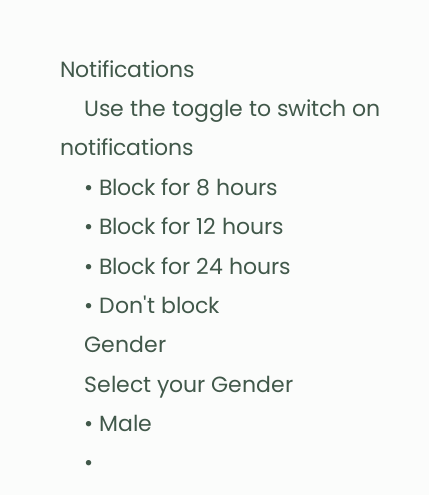Notifications
    Use the toggle to switch on notifications
    • Block for 8 hours
    • Block for 12 hours
    • Block for 24 hours
    • Don't block
    Gender
    Select your Gender
    • Male
    •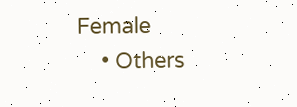Female
    • Others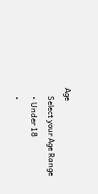Age
    Select your Age Range
    • Under 18
    •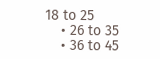18 to 25
    • 26 to 35
    • 36 to 45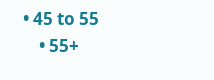• 45 to 55
    • 55+